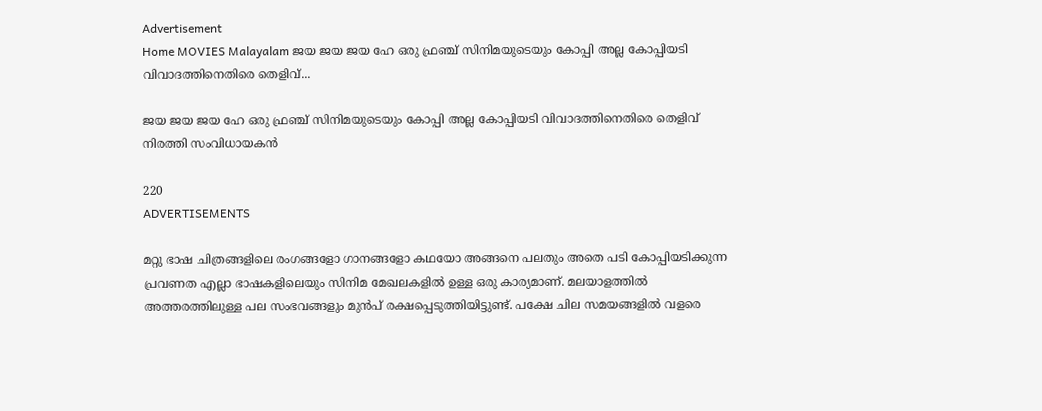Advertisement
Home MOVIES Malayalam ജയ ജയ ജയ ഹേ ഒരു ഫ്രഞ്ച് സിനിമയുടെയും കോപ്പി അല്ല കോപ്പിയടി വിവാദത്തിനെതിരെ തെളിവ്...

ജയ ജയ ജയ ഹേ ഒരു ഫ്രഞ്ച് സിനിമയുടെയും കോപ്പി അല്ല കോപ്പിയടി വിവാദത്തിനെതിരെ തെളിവ് നിരത്തി സംവിധായകൻ

220
ADVERTISEMENTS

മറ്റു ഭാഷ ചിത്രങ്ങളിലെ രംഗങ്ങളോ ഗാനങ്ങളോ കഥയോ അങ്ങനെ പലതും അതെ പടി കോപ്പിയടിക്കുന്ന പ്രവണത എല്ലാ ഭാഷകളിലെയും സിനിമ മേഖലകളിൽ ഉള്ള ഒരു കാര്യമാണ്. മലയാളത്തിൽ അത്തരത്തിലുള്ള പല സംഭവങ്ങളും മുൻപ് രക്ഷപ്പെടുത്തിയിട്ടുണ്ട്. പക്ഷേ ചില സമയങ്ങളിൽ വളരെ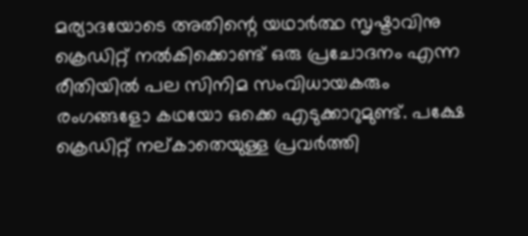മര്യാദയോടെ അതിന്റെ യഥാർത്ഥ സൃഷ്ടാവിനു ക്രെഡിറ്റ് നൽകിക്കൊണ്ട് ഒരു പ്രചോദനം എന്ന രീതിയിൽ പല സിനിമ സംവിധായകരും രംഗങ്ങളോ കഥയോ ഒക്കെ എടുക്കാറുമുണ്ട്. പക്ഷേ ക്രെഡിറ്റ് നല്കാതെയുള്ള പ്രവർത്തി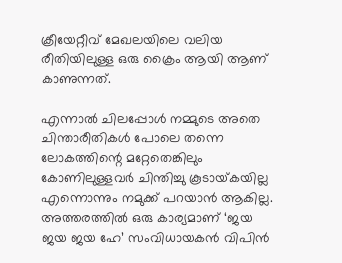ക്രീയേറ്റീവ് മേഖലയിലെ വലിയ രീതിയിലുള്ള ഒരു ക്രൈം ആയി ആണ് കാണുന്നത്.

എന്നാൽ ചിലപ്പോൾ നമ്മുടെ അതെ ചിന്താരീതികൾ പോലെ തന്നെ ലോകത്തിന്റെ മറ്റേതെങ്കിലും കോണിലുള്ളവർ ചിന്തിച്ചു കൂടായ്‌കയില്ല എന്നൊന്നും നമുക്ക് പറയാൻ ആകില്ല. അത്തരത്തിൽ ഒരു കാര്യമാണ് ‘ജയ ജയ ജയ ഹേ’ സംവിധായകൻ വിപിൻ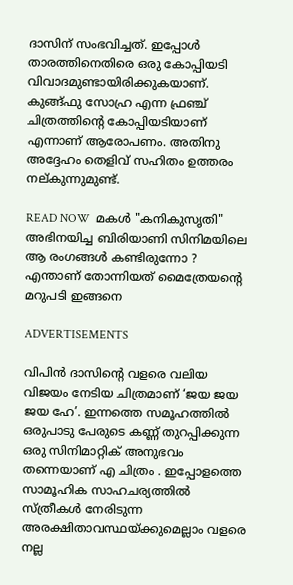ദാസിന് സംഭവിച്ചത്. ഇപ്പോൾ താരത്തിനെതിരെ ഒരു കോപ്പിയടി വിവാദമുണ്ടായിരിക്കുകയാണ്. കുങ്ങ്ഫു സോഹ്ര എന്ന ഫ്രഞ്ച് ചിത്രത്തിന്റെ കോപ്പിയടിയാണ് എന്നാണ് ആരോപണം. അതിനു അദ്ദേഹം തെളിവ് സഹിതം ഉത്തരം നല്കുന്നുമുണ്ട്.

READ NOW  മകൾ "കനികുസൃതി" അഭിനയിച്ച ബിരിയാണി സിനിമയിലെ ആ രംഗങ്ങൾ കണ്ടിരുന്നോ ? എന്താണ് തോന്നിയത് മൈത്രേയന്റെ മറുപടി ഇങ്ങനെ

ADVERTISEMENTS

വിപിൻ ദാസിന്റെ വളരെ വലിയ വിജയം നേടിയ ചിത്രമാണ് ‘ജയ ജയ ജയ ഹേ’. ഇന്നത്തെ സമൂഹത്തിൽ ഒരുപാടു പേരുടെ കണ്ണ് തുറപ്പിക്കുന്ന ഒരു സിനിമാറ്റിക് അനുഭവം തന്നെയാണ് എ ചിത്രം . ഇപ്പോളത്തെ സാമൂഹിക സാഹചര്യത്തിൽ സ്ത്രീകൾ നേരിടുന്ന അരക്ഷിതാവസ്ഥയ്ക്കുമെല്ലാം വളരെ നല്ല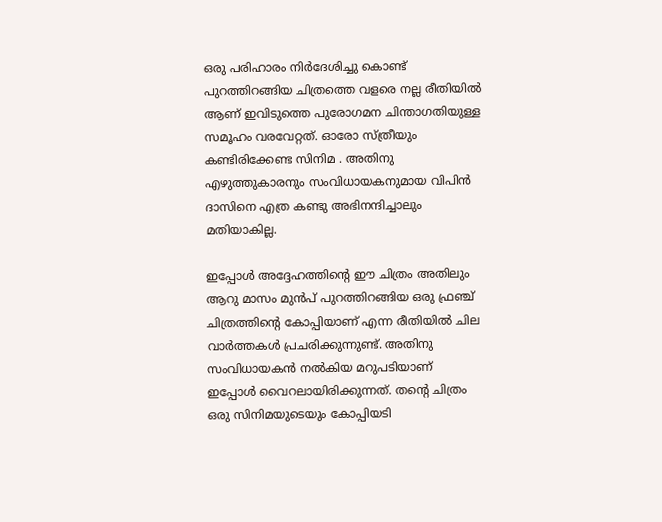ഒരു പരിഹാരം നിർദേശിച്ചു കൊണ്ട് പുറത്തിറങ്ങിയ ചിത്രത്തെ വളരെ നല്ല രീതിയിൽ ആണ് ഇവിടുത്തെ പുരോഗമന ചിന്താഗതിയുള്ള സമൂഹം വരവേറ്റത്. ഓരോ സ്ത്രീയും കണ്ടിരിക്കേണ്ട സിനിമ . അതിനു എഴുത്തുകാരനും സംവിധായകനുമായ വിപിൻ ദാസിനെ എത്ര കണ്ടു അഭിനന്ദിച്ചാലും മതിയാകില്ല.

ഇപ്പോൾ അദ്ദേഹത്തിന്റെ ഈ ചിത്രം അതിലും ആറു മാസം മുൻപ് പുറത്തിറങ്ങിയ ഒരു ഫ്രഞ്ച് ചിത്രത്തിന്റെ കോപ്പിയാണ് എന്ന രീതിയിൽ ചില വാർത്തകൾ പ്രചരിക്കുന്നുണ്ട്. അതിനു സംവിധായകൻ നൽകിയ മറുപടിയാണ് ഇപ്പോൾ വൈറലായിരിക്കുന്നത്. തന്റെ ചിത്രം ഒരു സിനിമയുടെയും കോപ്പിയടി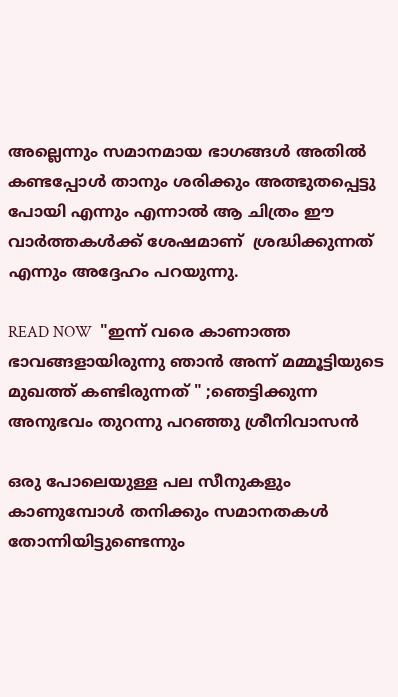അല്ലെന്നും സമാനമായ ഭാഗങ്ങൾ അതിൽ കണ്ടപ്പോൾ താനും ശരിക്കും അത്ഭുതപ്പെട്ടു പോയി എന്നും എന്നാൽ ആ ചിത്രം ഈ വാർത്തകൾക്ക് ശേഷമാണ്  ശ്രദ്ധിക്കുന്നത് എന്നും അദ്ദേഹം പറയുന്നു.

READ NOW  "ഇന്ന് വരെ കാണാത്ത ഭാവങ്ങളായിരുന്നു ഞാൻ അന്ന് മമ്മൂട്ടിയുടെ മുഖത്ത് കണ്ടിരുന്നത് " ;ഞെട്ടിക്കുന്ന അനുഭവം തുറന്നു പറഞ്ഞു ശ്രീനിവാസൻ

ഒരു പോലെയുള്ള പല സീനുകളും കാണുമ്പോൾ തനിക്കും സമാനതകൾ തോന്നിയിട്ടുണ്ടെന്നും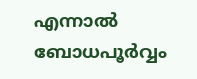എന്നാൽ ബോധപൂർവ്വം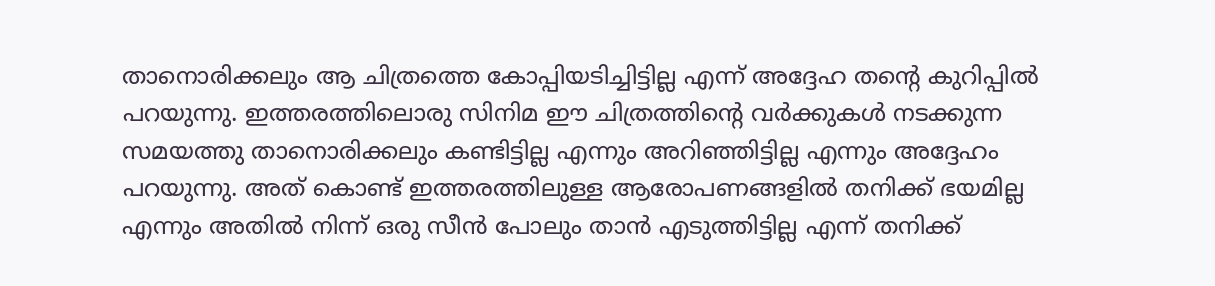താനൊരിക്കലും ആ ചിത്രത്തെ കോപ്പിയടിച്ചിട്ടില്ല എന്ന് അദ്ദേഹ തന്റെ കുറിപ്പിൽ പറയുന്നു. ഇത്തരത്തിലൊരു സിനിമ ഈ ചിത്രത്തിന്റെ വർക്കുകൾ നടക്കുന്ന സമയത്തു താനൊരിക്കലും കണ്ടിട്ടില്ല എന്നും അറിഞ്ഞിട്ടില്ല എന്നും അദ്ദേഹം പറയുന്നു. അത് കൊണ്ട് ഇത്തരത്തിലുള്ള ആരോപണങ്ങളിൽ തനിക്ക് ഭയമില്ല എന്നും അതിൽ നിന്ന് ഒരു സീൻ പോലും താൻ എടുത്തിട്ടില്ല എന്ന് തനിക്ക്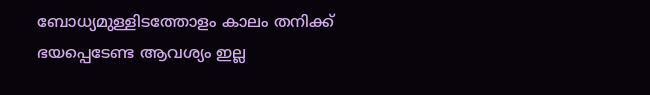ബോധ്യമുള്ളിടത്തോളം കാലം തനിക്ക് ഭയപ്പെടേണ്ട ആവശ്യം ഇല്ല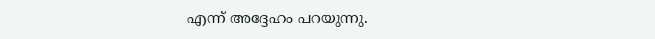എന്ന് അദ്ദേഹം പറയുന്നു.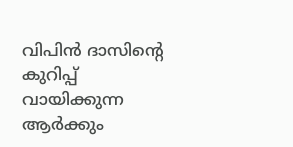വിപിൻ ദാസിന്റെ കുറിപ്പ് വായിക്കുന്ന ആർക്കും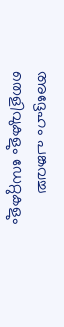അദ്ദേഹം പങ്കവച്ച തെളിവുകളും ഡേറ്റുകളും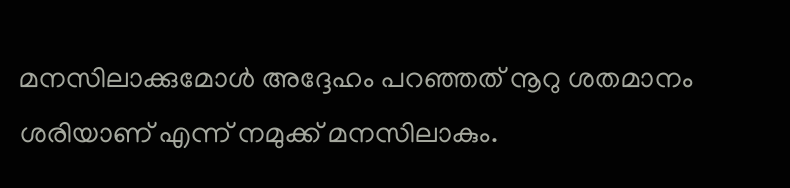മനസിലാക്കുമോൾ അദ്ദേഹം പറഞ്ഞത് നൂറു ശതമാനം ശരിയാണ് എന്ന് നമുക്ക് മനസിലാകും.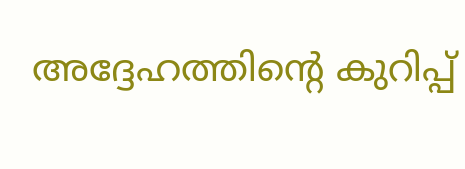അദ്ദേഹത്തിന്റെ കുറിപ്പ്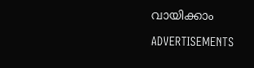വായിക്കാം

ADVERTISEMENTS